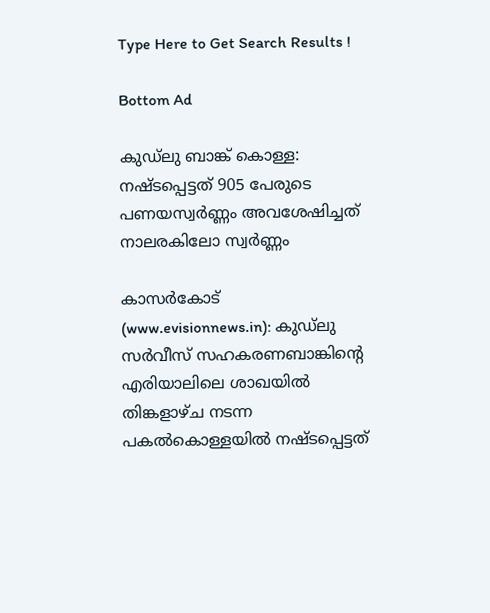Type Here to Get Search Results !

Bottom Ad

കുഡ്‌ലു ബാങ്ക് കൊള്ള: നഷ്ടപ്പെട്ടത് 905 പേരുടെ പണയസ്വര്‍ണ്ണം അവശേഷിച്ചത് നാലരകിലോ സ്വര്‍ണ്ണം

കാസര്‍കോട് (www.evisionnews.in): കുഡ്‌ലു സര്‍വീസ് സഹകരണബാങ്കിന്റെ എരിയാലിലെ ശാഖയില്‍ തിങ്കളാഴ്ച നടന്ന പകല്‍കൊള്ളയില്‍ നഷ്ടപ്പെട്ടത്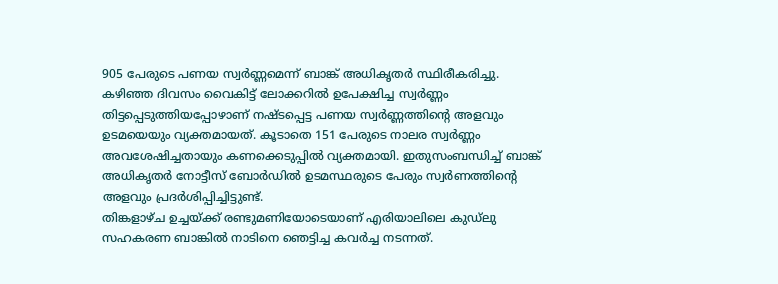905 പേരുടെ പണയ സ്വര്‍ണ്ണമെന്ന് ബാങ്ക് അധികൃതര്‍ സ്ഥിരീകരിച്ചു. കഴിഞ്ഞ ദിവസം വൈകിട്ട് ലോക്കറില്‍ ഉപേക്ഷിച്ച സ്വര്‍ണ്ണം തിട്ടപ്പെടുത്തിയപ്പോഴാണ് നഷ്ടപ്പെട്ട പണയ സ്വര്‍ണ്ണത്തിന്റെ അളവും ഉടമയെയും വ്യക്തമായത്. കൂടാതെ 151 പേരുടെ നാലര സ്വര്‍ണ്ണം അവശേഷിച്ചതായും കണക്കെടുപ്പില്‍ വ്യക്തമായി. ഇതുസംബന്ധിച്ച് ബാങ്ക് അധികൃതര്‍ നോട്ടീസ് ബോര്‍ഡില്‍ ഉടമസ്ഥരുടെ പേരും സ്വര്‍ണത്തിന്റെ അളവും പ്രദര്‍ശിപ്പിച്ചിട്ടുണ്ട്.
തിങ്കളാഴ്ച ഉച്ചയ്ക്ക് രണ്ടുമണിയോടെയാണ് എരിയാലിലെ കുഡ്‌ലു സഹകരണ ബാങ്കില്‍ നാടിനെ ഞെട്ടിച്ച കവര്‍ച്ച നടന്നത്.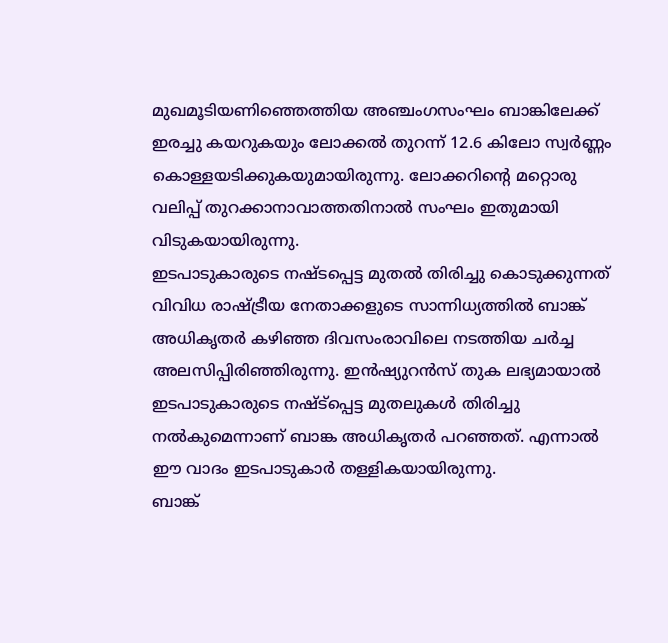മുഖമൂടിയണിഞ്ഞെത്തിയ അഞ്ചംഗസംഘം ബാങ്കിലേക്ക് ഇരച്ചു കയറുകയും ലോക്കല്‍ തുറന്ന് 12.6 കിലോ സ്വര്‍ണ്ണം കൊള്ളയടിക്കുകയുമായിരുന്നു. ലോക്കറിന്റെ മറ്റൊരു വലിപ്പ് തുറക്കാനാവാത്തതിനാല്‍ സംഘം ഇതുമായി വിടുകയായിരുന്നു.
ഇടപാടുകാരുടെ നഷ്ടപ്പെട്ട മുതല്‍ തിരിച്ചു കൊടുക്കുന്നത് വിവിധ രാഷ്ട്രീയ നേതാക്കളുടെ സാന്നിധ്യത്തില്‍ ബാങ്ക് അധികൃതര്‍ കഴിഞ്ഞ ദിവസംരാവിലെ നടത്തിയ ചര്‍ച്ച അലസിപ്പിരിഞ്ഞിരുന്നു. ഇന്‍ഷ്യുറന്‍സ് തുക ലഭ്യമായാല്‍ ഇടപാടുകാരുടെ നഷ്ട്‌പ്പെട്ട മുതലുകള്‍ തിരിച്ചു നല്‍കുമെന്നാണ് ബാങ്ക അധികൃതര്‍ പറഞ്ഞത്. എന്നാല്‍ ഈ വാദം ഇടപാടുകാര്‍ തള്ളികയായിരുന്നു.
ബാങ്ക്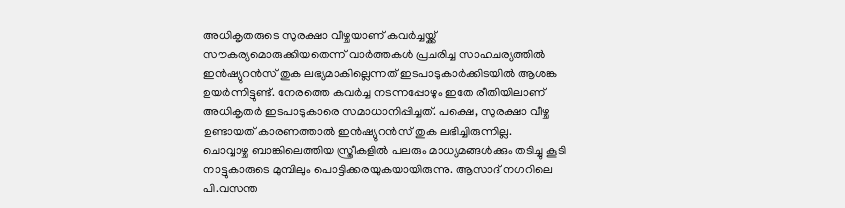അധികൃതരുടെ സുരക്ഷാ വീഴ്ചയാണ് കവര്‍ച്ചയ്ക്ക് സൗകര്യമൊരുക്കിയതെന്ന് വാര്‍ത്തകള്‍ പ്രചരിച്ച സാഹചര്യത്തില്‍ ഇന്‍ഷ്യുറന്‍സ് തുക ലഭ്യമാകില്ലെന്നത് ഇടപാടുകാര്‍ക്കിടയില്‍ ആശങ്ക ഉയര്‍ന്നിട്ടുണ്ട്. നേരത്തെ കവര്‍ച്ച നടന്നപ്പോഴും ഇതേ രീതിയിലാണ് അധികൃതര്‍ ഇടപാടുകാരെ സമാധാനിപ്പിച്ചത്. പക്ഷെ, സുരക്ഷാ വീഴ്ച ഉണ്ടായത് കാരണത്താല്‍ ഇന്‍ഷ്യുറന്‍സ് തുക ലഭിച്ചിരുന്നില്ല.
ചൊവ്വാഴ്ച ബാങ്കിലെത്തിയ സ്ത്രീകളില്‍ പലരും മാധ്യമങ്ങള്‍ക്കും തടിച്ചു കൂടി നാട്ടുകാരുടെ മുമ്പിലും പൊട്ടിക്കരയുകയായിരുന്നു. ആസാദ് നഗറിലെ പി.വസന്ത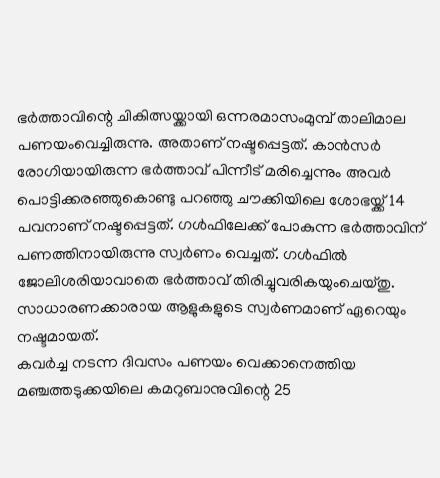ഭര്‍ത്താവിന്റെ ചികിത്സയ്ക്കായി ഒന്നരമാസംമുമ്പ് താലിമാല പണയംവെച്ചിരുന്നു. അതാണ് നഷ്ടപ്പെട്ടത്. കാന്‍സര്‍ രോഗിയായിരുന്ന ഭര്‍ത്താവ് പിന്നീട് മരിച്ചെന്നും അവര്‍ പൊട്ടിക്കരഞ്ഞുകൊണ്ടു പറഞ്ഞു ചൗക്കിയിലെ ശോഭയ്ക്ക് 14 പവനാണ് നഷ്ടപ്പെട്ടത്. ഗള്‍ഫിലേക്ക് പോകുന്ന ഭര്‍ത്താവിന് പണത്തിനായിരുന്നു സ്വര്‍ണം വെച്ചത്. ഗള്‍ഫില്‍ ജോലിശരിയാവാതെ ഭര്‍ത്താവ് തിരിച്ചുവരികയുംചെയ്തു. സാധാരണക്കാരായ ആളുകളുടെ സ്വര്‍ണമാണ് ഏറെയും നഷ്ടമായത്.
കവര്‍ച്ച നടന്ന ദിവസം പണയം വെക്കാനെത്തിയ മഞ്ചത്തടുക്കയിലെ കമറുബാനുവിന്റെ 25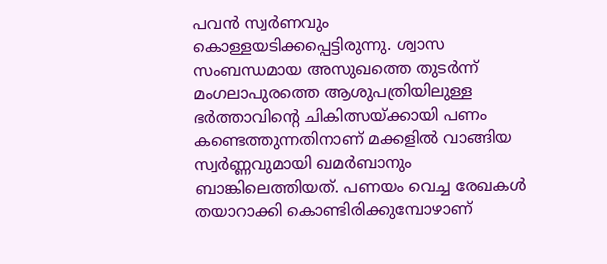പവന്‍ സ്വര്‍ണവും കൊള്ളയടിക്കപ്പെട്ടിരുന്നു. ശ്വാസ സംബന്ധമായ അസുഖത്തെ തുടര്‍ന്ന് മംഗലാപുരത്തെ ആശുപത്രിയിലുള്ള ഭര്‍ത്താവിന്റെ ചികിത്സയ്ക്കായി പണം കണ്ടെത്തുന്നതിനാണ് മക്കളില്‍ വാങ്ങിയ സ്വര്‍ണ്ണവുമായി ഖമര്‍ബാനും ബാങ്കിലെത്തിയത്. പണയം വെച്ച രേഖകള്‍ തയാറാക്കി കൊണ്ടിരിക്കുമ്പോഴാണ്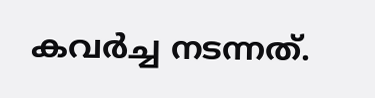കവര്‍ച്ച നടന്നത്.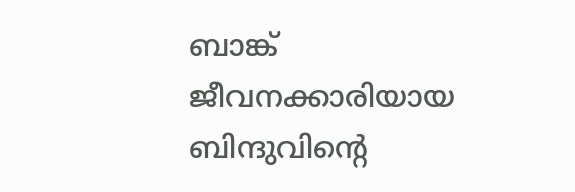ബാങ്ക് ജീവനക്കാരിയായ ബിന്ദുവിന്റെ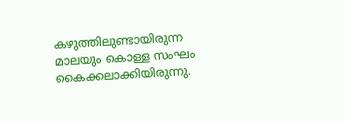കഴുത്തിലുണ്ടായിരുന്ന മാലയും കൊള്ള സംഘം കൈക്കലാക്കിയിരുന്നു.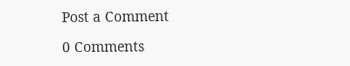Post a Comment

0 Comments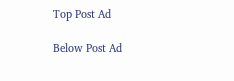Top Post Ad

Below Post Ad